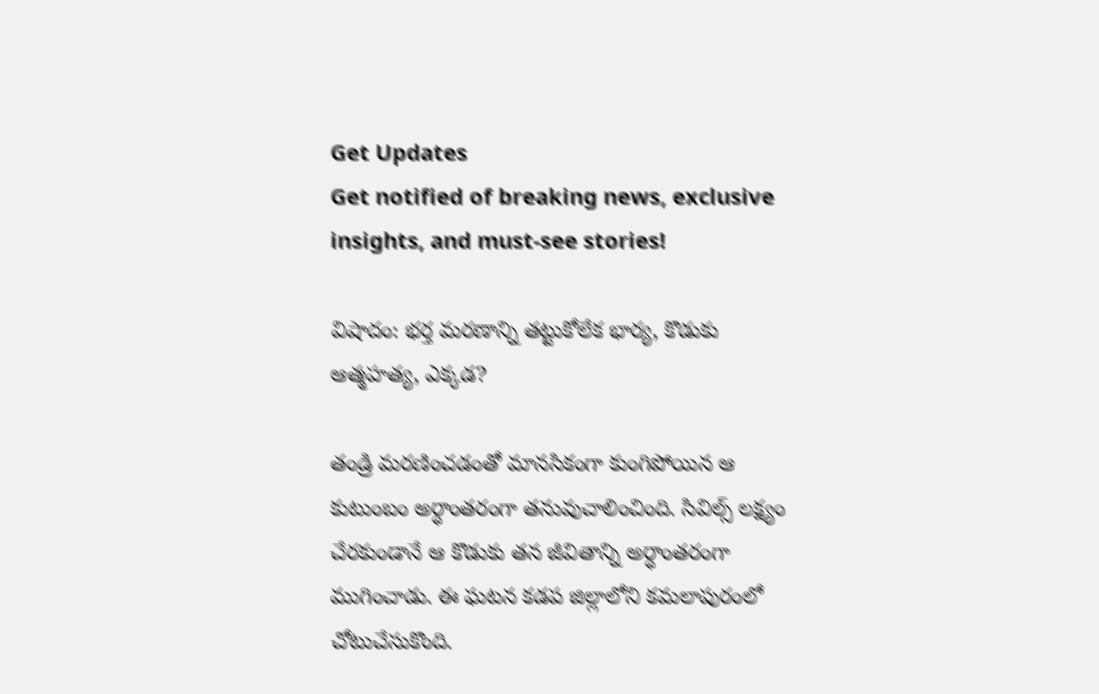Get Updates
Get notified of breaking news, exclusive insights, and must-see stories!

విషాదం: భర్త మరణాన్ని తట్టుకోలేక భార్య, కొడుకు ఆత్మహత్య, ఎక్కడ?

తండ్రి మరణించడంతో మానసికంగా కుంగిపోయిన ఆ కుటుంబం అర్ధాంతరంగా తనువుచాలించింది. సివిల్స్ లక్ష్యం చేరకుండానే ఆ కొడుకు తన జీవితాన్ని అర్ధాంతరంగా ముగించాడు. ఈ ఘటన కడప జిల్లాలోని కమలాపురంలో చోటుచేసుకొంది.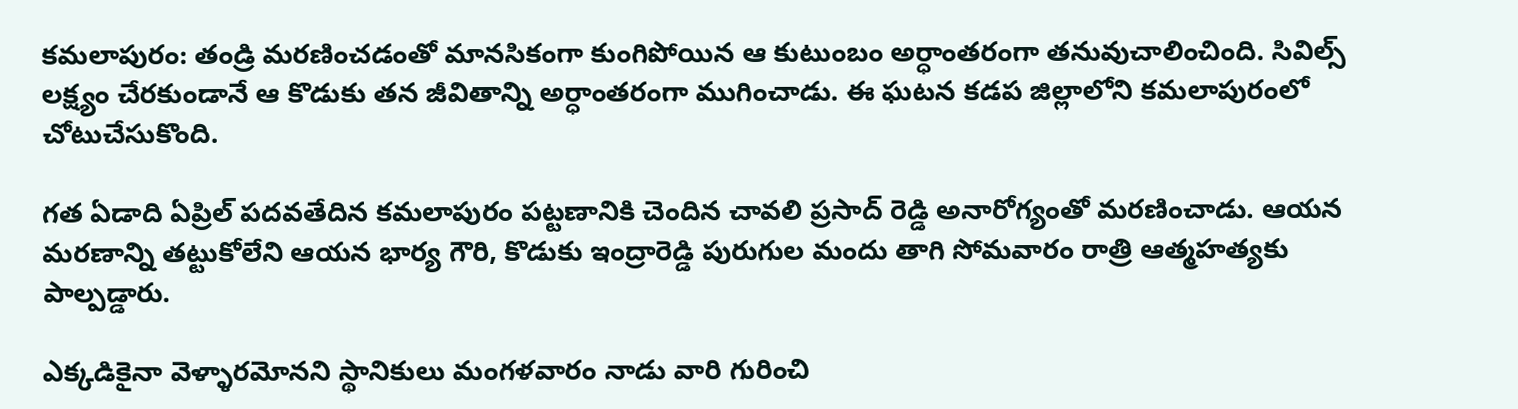కమలాపురం: తండ్రి మరణించడంతో మానసికంగా కుంగిపోయిన ఆ కుటుంబం అర్ధాంతరంగా తనువుచాలించింది. సివిల్స్ లక్ష్యం చేరకుండానే ఆ కొడుకు తన జీవితాన్ని అర్ధాంతరంగా ముగించాడు. ఈ ఘటన కడప జిల్లాలోని కమలాపురంలో చోటుచేసుకొంది.

గత ఏడాది ఏప్రిల్ పదవతేదిన కమలాపురం పట్టణానికి చెందిన చావలి ప్రసాద్ రెడ్డి అనారోగ్యంతో మరణించాడు. ఆయన మరణాన్ని తట్టుకోలేని ఆయన భార్య గౌరి, కొడుకు ఇంద్రారెడ్డి పురుగుల మందు తాగి సోమవారం రాత్రి ఆత్మహత్యకు పాల్పడ్డారు.

ఎక్కడికైనా వెళ్ళారమోనని స్థానికులు మంగళవారం నాడు వారి గురించి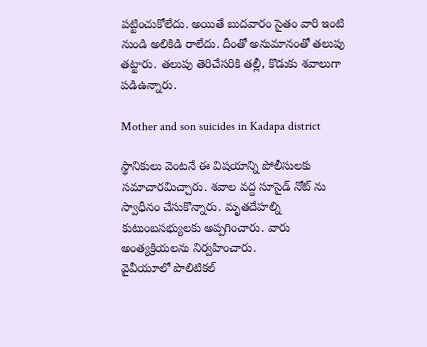పట్టించుకోలేదు. అయితే బుదవారం సైతం వారి ఇంటి నుండి అలికిడి రాలేదు. దీంతో అనుమానంతో తలుపు తట్టారు. తలుపు తెరిచేసరికి తల్లీ, కొడుకు శవాలుగా పడిఉన్నారు.

Mother and son suicides in Kadapa district

స్థానికులు వెంటనే ఈ విషయాన్ని పోలీసులకు సమాచారమిచ్చారు. శవాల వద్ద సూసైడ్ నోట్ ను స్వాధీనం చేసుకొన్నారు. మృతదేహల్ని కుటుంబసభ్యులకు అప్పగించారు. వారు అంత్యక్రియలను నిర్వహించారు.
వైవీయూలో పొలిటికల్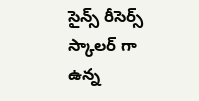సైన్స్ రీసెర్స్ స్కాలర్ గా ఉన్న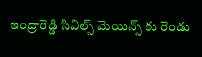ఇంద్రారెడ్డి సివిల్స్ మెయిన్స్ కు రెండు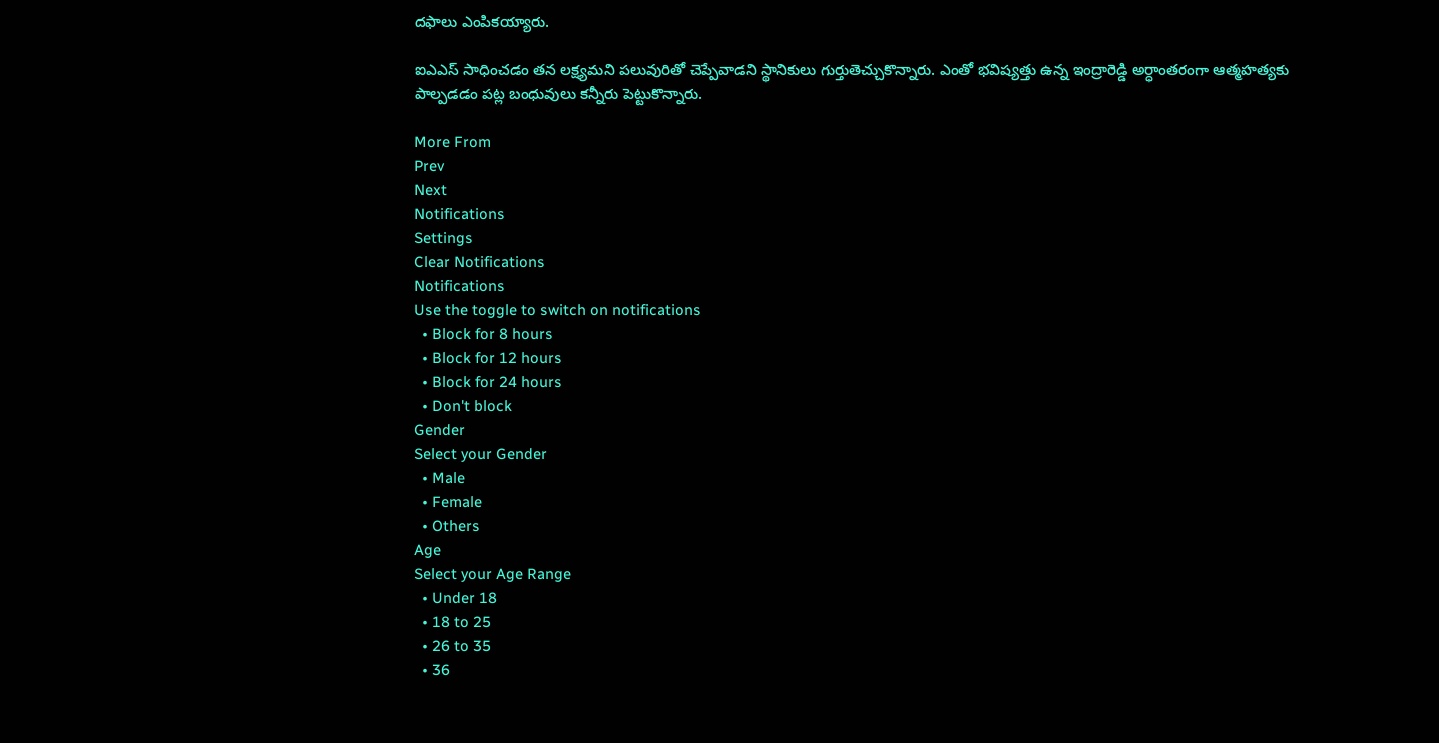దఫాలు ఎంపికయ్యారు.

ఐఎఎస్ సాధించడం తన లక్ష్యమని పలువురితో చెప్పేవాడని స్థానికులు గుర్తుతెచ్చుకొన్నారు. ఎంతో భవిష్యత్తు ఉన్న ఇంద్రారెడ్డి అర్ధాంతరంగా ఆత్మహత్యకు పాల్పడడం పట్ల బంధువులు కన్నీరు పెట్టుకొన్నారు.

More From
Prev
Next
Notifications
Settings
Clear Notifications
Notifications
Use the toggle to switch on notifications
  • Block for 8 hours
  • Block for 12 hours
  • Block for 24 hours
  • Don't block
Gender
Select your Gender
  • Male
  • Female
  • Others
Age
Select your Age Range
  • Under 18
  • 18 to 25
  • 26 to 35
  • 36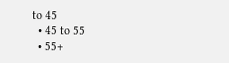to 45
  • 45 to 55
  • 55+